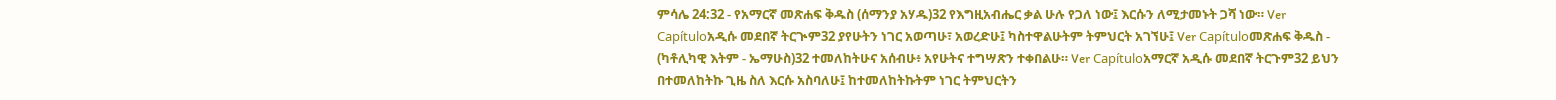ምሳሌ 24:32 - የአማርኛ መጽሐፍ ቅዱስ (ሰማንያ አሃዱ)32 የእግዚአብሔር ቃል ሁሉ የጋለ ነው፤ እርሱን ለሚታመኑት ጋሻ ነው። Ver Capítuloአዲሱ መደበኛ ትርጒም32 ያየሁትን ነገር አወጣሁ፣ አወረድሁ፤ ካስተዋልሁትም ትምህርት አገኘሁ፤ Ver Capítuloመጽሐፍ ቅዱስ - (ካቶሊካዊ እትም - ኤማሁስ)32 ተመለከትሁና አሰብሁ፥ አየሁትና ተግሣጽን ተቀበልሁ። Ver Capítuloአማርኛ አዲሱ መደበኛ ትርጉም32 ይህን በተመለከትኩ ጊዜ ስለ እርሱ አስባለሁ፤ ከተመለከትኩትም ነገር ትምህርትን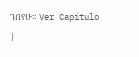ገበየሁ። Ver Capítulo |